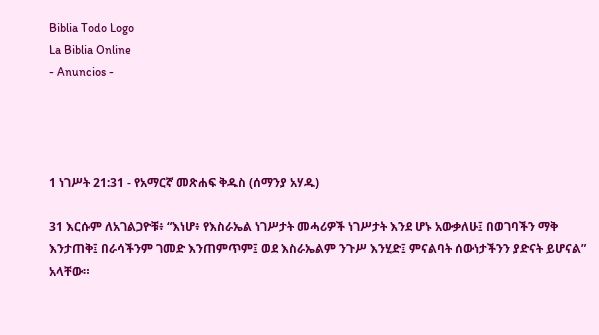Biblia Todo Logo
La Biblia Online
- Anuncios -




1 ነገሥት 21:31 - የአማርኛ መጽሐፍ ቅዱስ (ሰማንያ አሃዱ)

31 እርሱም ለአገልጋዮቹ፥ “እነሆ፥ የእስራኤል ነገሥታት መሓሪዎች ነገሥታት እንደ ሆኑ አውቃለሁ፤ በወገባችን ማቅ እንታጠቅ፤ በራሳችንም ገመድ እንጠምጥም፤ ወደ እስራኤልም ንጉሥ እንሂድ፤ ምናልባት ሰውነታችንን ያድናት ይሆናል” አላቸው።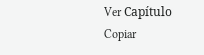Ver Capítulo Copiar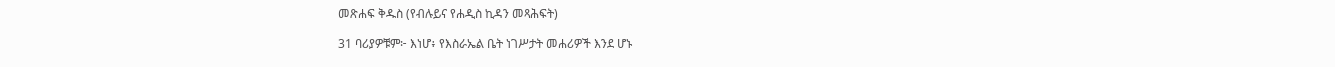መጽሐፍ ቅዱስ (የብሉይና የሐዲስ ኪዳን መጻሕፍት)

31 ባሪያዎቹም፦ እነሆ፥ የእስራኤል ቤት ነገሥታት መሐሪዎች እንደ ሆኑ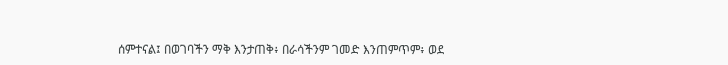ሰምተናል፤ በወገባችን ማቅ እንታጠቅ፥ በራሳችንም ገመድ እንጠምጥም፥ ወደ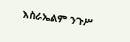እስራኤልም ንጉሥ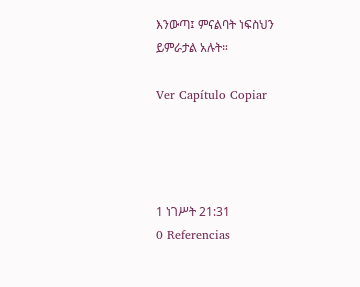እንውጣ፤ ምናልባት ነፍስህን ይምራታል አሉት።

Ver Capítulo Copiar




1 ነገሥት 21:31
0 Referencias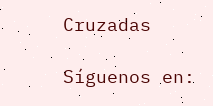Cruzadas

Síguenos en: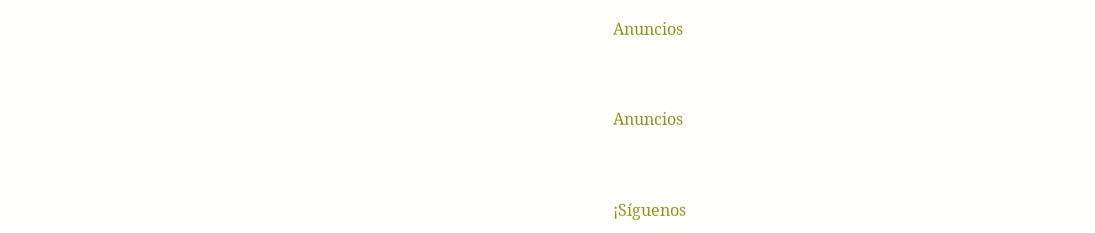Anuncios


Anuncios


¡Síguenos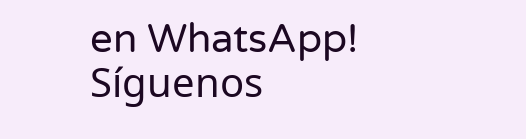en WhatsApp! Síguenos